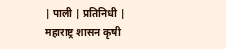| पाली | प्रतिनिधी |
महाराष्ट्र शासन कृषी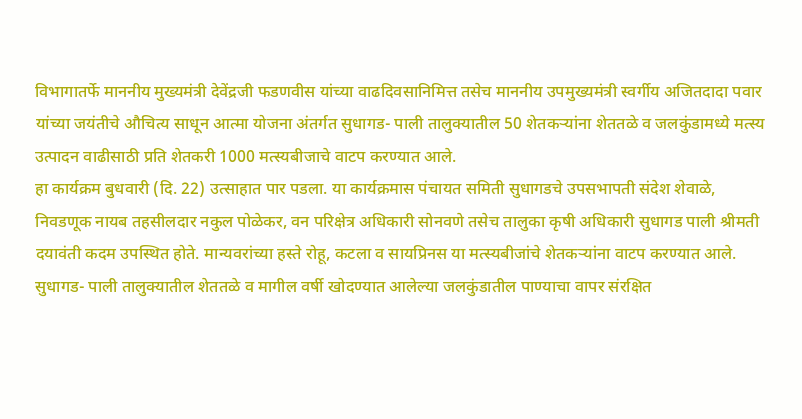विभागातर्फे माननीय मुख्यमंत्री देवेंद्रजी फडणवीस यांच्या वाढदिवसानिमित्त तसेच माननीय उपमुख्यमंत्री स्वर्गीय अजितदादा पवार यांच्या जयंतीचे औचित्य साधून आत्मा योजना अंतर्गत सुधागड- पाली तालुक्यातील 50 शेतकऱ्यांना शेततळे व जलकुंडामध्ये मत्स्य उत्पादन वाढीसाठी प्रति शेतकरी 1000 मत्स्यबीजाचे वाटप करण्यात आले.
हा कार्यक्रम बुधवारी (दि. 22) उत्साहात पार पडला. या कार्यक्रमास पंचायत समिती सुधागडचे उपसभापती संदेश शेवाळे, निवडणूक नायब तहसीलदार नकुल पोळेकर, वन परिक्षेत्र अधिकारी सोनवणे तसेच तालुका कृषी अधिकारी सुधागड पाली श्रीमती दयावंती कदम उपस्थित होते. मान्यवरांच्या हस्ते रोहू, कटला व सायप्रिनस या मत्स्यबीजांचे शेतकऱ्यांना वाटप करण्यात आले.
सुधागड- पाली तालुक्यातील शेततळे व मागील वर्षी खोदण्यात आलेल्या जलकुंडातील पाण्याचा वापर संरक्षित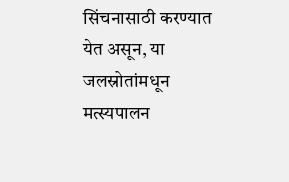सिंचनासाठी करण्यात येत असून, या जलस्रोतांमधून मत्स्यपालन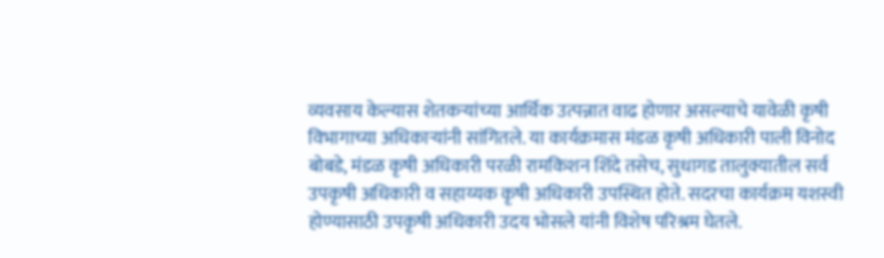व्यवसाय केल्यास शेतकऱ्यांच्या आर्थिक उत्पन्नात वाढ होणार असल्याचे यावेळी कृषी विभागाच्या अधिकाऱ्यांनी सांगितले. या कार्यक्रमास मंडळ कृषी अधिकारी पाली विनोद बोबडे, मंडळ कृषी अधिकारी परळी रामकिशन शिंदे तसेच, सुधागड तालुक्यातील सर्व उपकृषी अधिकारी व सहाय्यक कृषी अधिकारी उपस्थित होते. सदरचा कार्यक्रम यशस्वी होण्यासाठी उपकृषी अधिकारी उदय भोसले यांनी विशेष परिश्रम घेतले.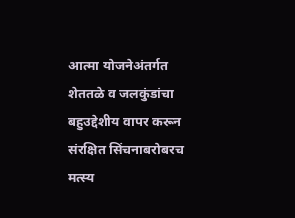आत्मा योजनेअंतर्गत शेततळे व जलकुंडांचा बहुउद्देशीय वापर करून संरक्षित सिंचनाबरोबरच मत्स्य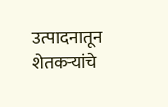उत्पादनातून शेतकऱ्यांचे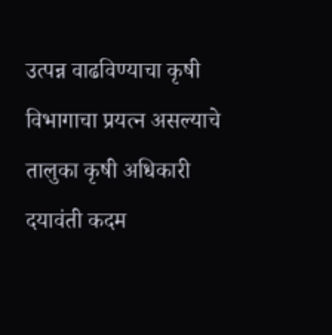उत्पन्न वाढविण्याचा कृषी विभागाचा प्रयत्न असल्याचे तालुका कृषी अधिकारी दयावंती कदम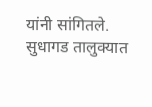यांनी सांगितले.
सुधागड तालुक्यात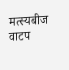मत्स्यबीज वाटप